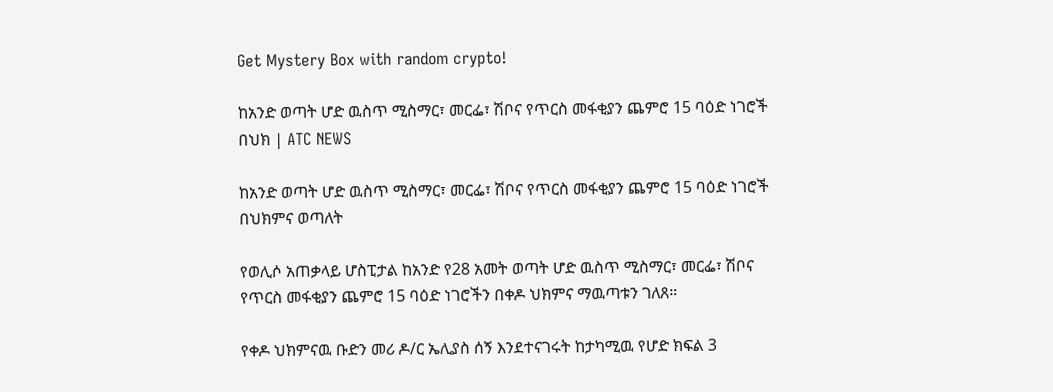Get Mystery Box with random crypto!

ከአንድ ወጣት ሆድ ዉስጥ ሚስማር፣ መርፌ፣ ሽቦና የጥርስ መፋቂያን ጨምሮ 15 ባዕድ ነገሮች በህክ | ATC NEWS

ከአንድ ወጣት ሆድ ዉስጥ ሚስማር፣ መርፌ፣ ሽቦና የጥርስ መፋቂያን ጨምሮ 15 ባዕድ ነገሮች በህክምና ወጣለት

የወሊሶ አጠቃላይ ሆስፒታል ከአንድ የ28 አመት ወጣት ሆድ ዉስጥ ሚስማር፣ መርፌ፣ ሽቦና የጥርስ መፋቂያን ጨምሮ 15 ባዕድ ነገሮችን በቀዶ ህክምና ማዉጣቱን ገለጸ።

የቀዶ ህክምናዉ ቡድን መሪ ዶ/ር ኤሊያስ ሰኝ እንደተናገሩት ከታካሚዉ የሆድ ክፍል 3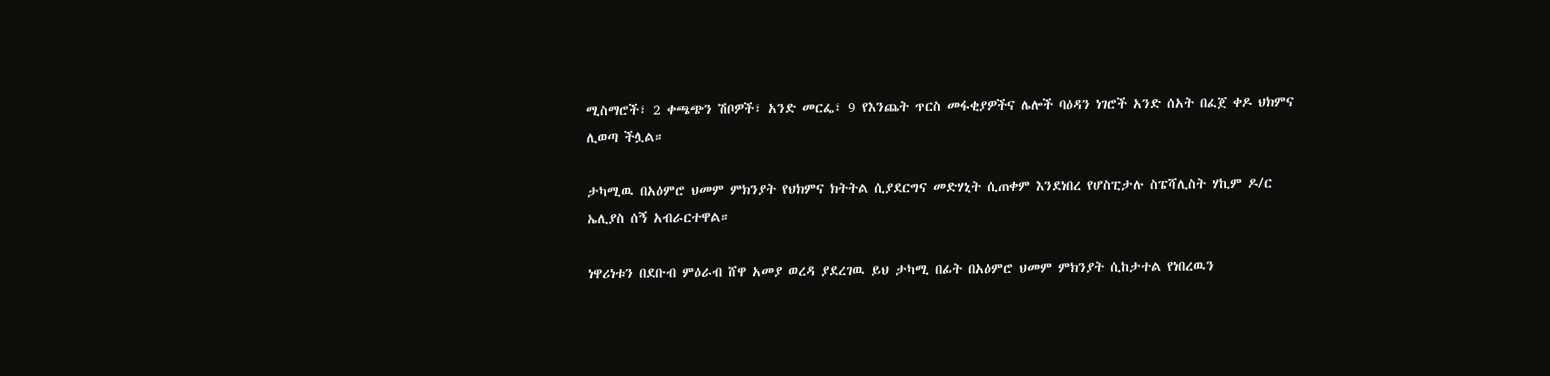ሚስማሮች፣ 2 ቀጫጭን ሽቦዎች፣ አንድ መርፌ፣ 9 የእንጨት ጥርስ መፋቂያዎችና ሌሎች ባዕዳን ነገሮች አንድ ሰአት በፈጀ ቀዶ ህክምና ሊወጣ ችሏል።

ታካሚዉ በአዕምሮ ህመም ምክንያት የህክምና ክትትል ሲያደርግና መድሃኒት ሲጠቀም እንደነበረ የሆስፒታሉ ስፔሻሊስት ሃኪም ዶ/ር ኤሊያስ ሰኝ አብራርተዋል።

ነዋሪነቱን በደቡብ ምዕራብ ሸዋ አመያ ወረዳ ያደረገዉ ይህ ታካሚ በፊት በአዕምሮ ህመም ምክንያት ሲከታተል የነበረዉን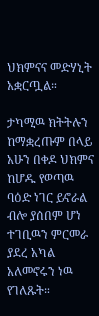ህክምናና መድሃኒት አቋርጧል።

ታካሚዉ ክትትሉን ከማቋረጡም በላይ አሁን በቀዶ ህክምና ከሆዱ የወጣዉ ባዕድ ነገር ይኖራል ብሎ ያሰበም ሆነ ተገቢዉን ምርመራ ያደረ አካል አለመኖሩን ነዉ የገለጹት።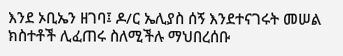እንደ ኦቢኤን ዘገባ፤ ዶ/ር ኤሊያስ ሰኝ እንደተናገሩት መሠል ክስተቶች ሊፈጠሩ ስለሚችሉ ማህበረሰቡ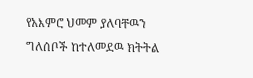የአእምሮ ህመም ያለባቸዉን ግለሰቦች ከተለመደዉ ክትትል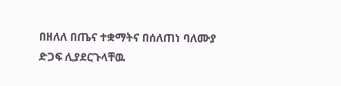በዘለለ በጤና ተቋማትና በሰለጠነ ባለሙያ ድጋፍ ሊያደርጉላቸዉ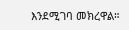እንደሚገባ መክረዋል።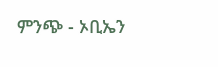ምንጭ - ኦቢኤን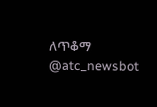ለጥቆማ @atc_newsbot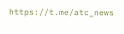https://t.me/atc_news